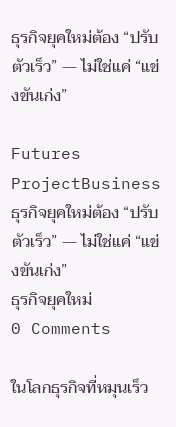ธุรกิจยุคใหม่ต้อง “ปรับตัวเร็ว” — ไม่ใช่แค่ “แข่งขันเก่ง”

Futures ProjectBusiness ธุรกิจยุคใหม่ต้อง “ปรับตัวเร็ว” — ไม่ใช่แค่ “แข่งขันเก่ง”
ธุรกิจยุคใหม่
0 Comments

ในโลกธุรกิจที่หมุนเร็ว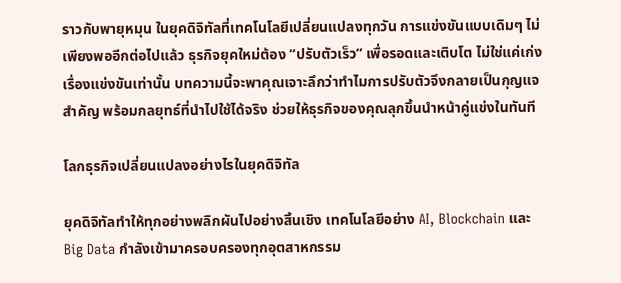ราวกับพายุหมุน ในยุคดิจิทัลที่เทคโนโลยีเปลี่ยนแปลงทุกวัน การแข่งขันแบบเดิมๆ ไม่เพียงพออีกต่อไปแล้ว ธุรกิจยุคใหม่ต้อง “ปรับตัวเร็ว” เพื่อรอดและเติบโต ไม่ใช่แค่เก่งเรื่องแข่งขันเท่านั้น บทความนี้จะพาคุณเจาะลึกว่าทำไมการปรับตัวจึงกลายเป็นกุญแจสำคัญ พร้อมกลยุทธ์ที่นำไปใช้ได้จริง ช่วยให้ธุรกิจของคุณลุกขึ้นนำหน้าคู่แข่งในทันที

โลกธุรกิจเปลี่ยนแปลงอย่างไรในยุคดิจิทัล

ยุคดิจิทัลทำให้ทุกอย่างพลิกผันไปอย่างสิ้นเชิง เทคโนโลยีอย่าง AI, Blockchain และ Big Data กำลังเข้ามาครอบครองทุกอุตสาหกรรม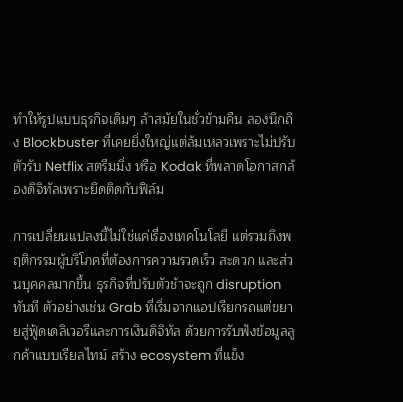ทำให้รูปแบบธุรกิจเดิมๆ ล้าสมัยในชั่วข้ามคืน ลองนึกถึง Blockbuster ที่เคยยิ่งใหญ่แต่ล้มเหลวเพราะไม่ปรับตัวรับ Netflix สตรีมมิ่ง หรือ Kodak ที่พลาดโอกาสกล้องดิจิทัลเพราะยึดติดกับฟิล์ม

การเปลี่ยนแปลงนี้ไม่ใช่แค่เรื่องเทคโนโลยี แต่รวมถึงพฤติกรรมผู้บริโภคที่ต้องการความรวดเร็ว สะดวก และส่วนบุคคลมากขึ้น ธุรกิจที่ปรับตัวช้าจะถูก disruption ทันที ตัวอย่างเช่น Grab ที่เริ่มจากแอปเรียกรถแต่ขยายสู่ฟู้ดเดลิเวอรีและการเงินดิจิทัล ด้วยการรับฟังข้อมูลลูกค้าแบบเรียลไทม์ สร้าง ecosystem ที่แข็ง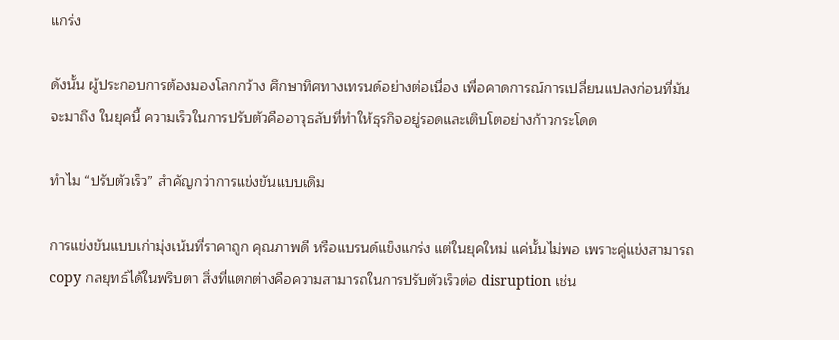แกร่ง

ดังนั้น ผู้ประกอบการต้องมองโลกกว้าง ศึกษาทิศทางเทรนด์อย่างต่อเนื่อง เพื่อคาดการณ์การเปลี่ยนแปลงก่อนที่มันจะมาถึง ในยุคนี้ ความเร็วในการปรับตัวคืออาวุธลับที่ทำให้ธุรกิจอยู่รอดและเติบโตอย่างก้าวกระโดด

ทำไม “ปรับตัวเร็ว” สำคัญกว่าการแข่งขันแบบเดิม

การแข่งขันแบบเก่ามุ่งเน้นที่ราคาถูก คุณภาพดี หรือแบรนด์แข็งแกร่ง แต่ในยุคใหม่ แค่นั้นไม่พอ เพราะคู่แข่งสามารถ copy กลยุทธ์ได้ในพริบตา สิ่งที่แตกต่างคือความสามารถในการปรับตัวเร็วต่อ disruption เช่น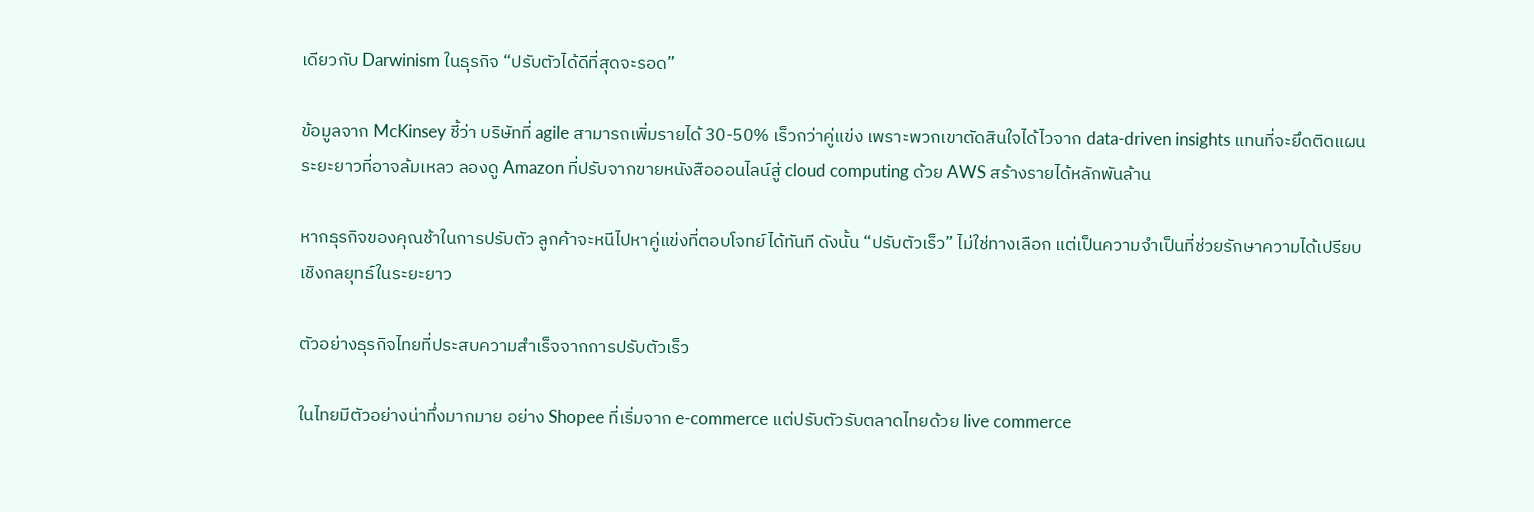เดียวกับ Darwinism ในธุรกิจ “ปรับตัวได้ดีที่สุดจะรอด”

ข้อมูลจาก McKinsey ชี้ว่า บริษัทที่ agile สามารถเพิ่มรายได้ 30-50% เร็วกว่าคู่แข่ง เพราะพวกเขาตัดสินใจได้ไวจาก data-driven insights แทนที่จะยึดติดแผนระยะยาวที่อาจล้มเหลว ลองดู Amazon ที่ปรับจากขายหนังสือออนไลน์สู่ cloud computing ด้วย AWS สร้างรายได้หลักพันล้าน

หากธุรกิจของคุณช้าในการปรับตัว ลูกค้าจะหนีไปหาคู่แข่งที่ตอบโจทย์ได้ทันที ดังนั้น “ปรับตัวเร็ว” ไม่ใช่ทางเลือก แต่เป็นความจำเป็นที่ช่วยรักษาความได้เปรียบเชิงกลยุทธ์ในระยะยาว

ตัวอย่างธุรกิจไทยที่ประสบความสำเร็จจากการปรับตัวเร็ว

ในไทยมีตัวอย่างน่าทึ่งมากมาย อย่าง Shopee ที่เริ่มจาก e-commerce แต่ปรับตัวรับตลาดไทยด้วย live commerce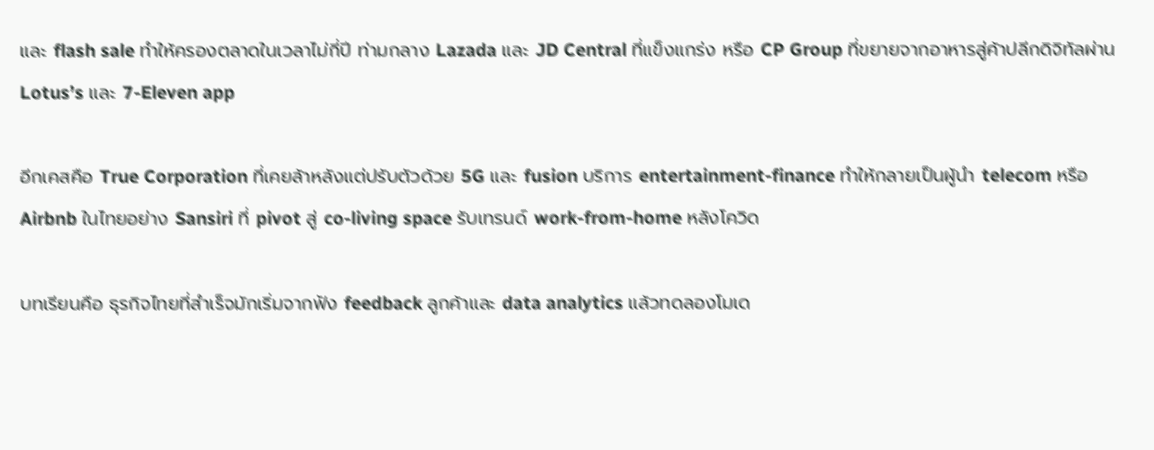และ flash sale ทำให้ครองตลาดในเวลาไม่กี่ปี ท่ามกลาง Lazada และ JD Central ที่แข็งแกร่ง หรือ CP Group ที่ขยายจากอาหารสู่ค้าปลีกดิจิทัลผ่าน Lotus’s และ 7-Eleven app

อีกเคสคือ True Corporation ที่เคยล้าหลังแต่ปรับตัวด้วย 5G และ fusion บริการ entertainment-finance ทำให้กลายเป็นผู้นำ telecom หรือ Airbnb ในไทยอย่าง Sansiri ที่ pivot สู่ co-living space รับเทรนด์ work-from-home หลังโควิด

บทเรียนคือ ธุรกิจไทยที่สำเร็จมักเริ่มจากฟัง feedback ลูกค้าและ data analytics แล้วทดลองโมเด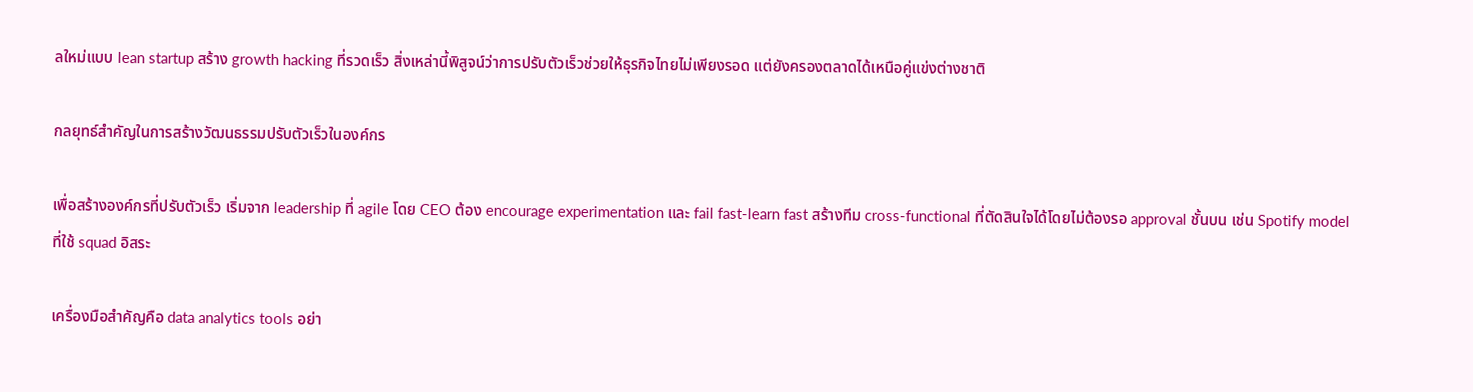ลใหม่แบบ lean startup สร้าง growth hacking ที่รวดเร็ว สิ่งเหล่านี้พิสูจน์ว่าการปรับตัวเร็วช่วยให้ธุรกิจไทยไม่เพียงรอด แต่ยังครองตลาดได้เหนือคู่แข่งต่างชาติ

กลยุทธ์สำคัญในการสร้างวัฒนธรรมปรับตัวเร็วในองค์กร

เพื่อสร้างองค์กรที่ปรับตัวเร็ว เริ่มจาก leadership ที่ agile โดย CEO ต้อง encourage experimentation และ fail fast-learn fast สร้างทีม cross-functional ที่ตัดสินใจได้โดยไม่ต้องรอ approval ชั้นบน เช่น Spotify model ที่ใช้ squad อิสระ

เครื่องมือสำคัญคือ data analytics tools อย่า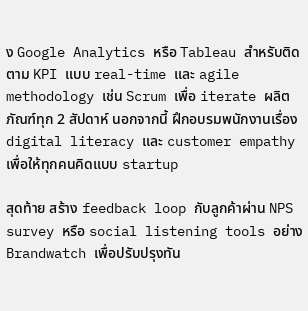ง Google Analytics หรือ Tableau สำหรับติดตาม KPI แบบ real-time และ agile methodology เช่น Scrum เพื่อ iterate ผลิตภัณฑ์ทุก 2 สัปดาห์ นอกจากนี้ ฝึกอบรมพนักงานเรื่อง digital literacy และ customer empathy เพื่อให้ทุกคนคิดแบบ startup

สุดท้าย สร้าง feedback loop กับลูกค้าผ่าน NPS survey หรือ social listening tools อย่าง Brandwatch เพื่อปรับปรุงทัน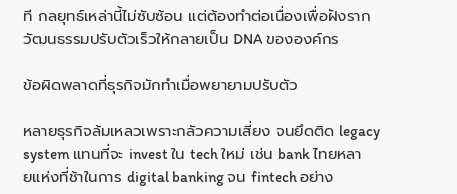ที กลยุทธ์เหล่านี้ไม่ซับซ้อน แต่ต้องทำต่อเนื่องเพื่อฝังรากวัฒนธรรมปรับตัวเร็วให้กลายเป็น DNA ขององค์กร

ข้อผิดพลาดที่ธุรกิจมักทำเมื่อพยายามปรับตัว

หลายธุรกิจล้มเหลวเพราะกลัวความเสี่ยง จนยึดติด legacy system แทนที่จะ invest ใน tech ใหม่ เช่น bank ไทยหลายแห่งที่ช้าในการ digital banking จน fintech อย่าง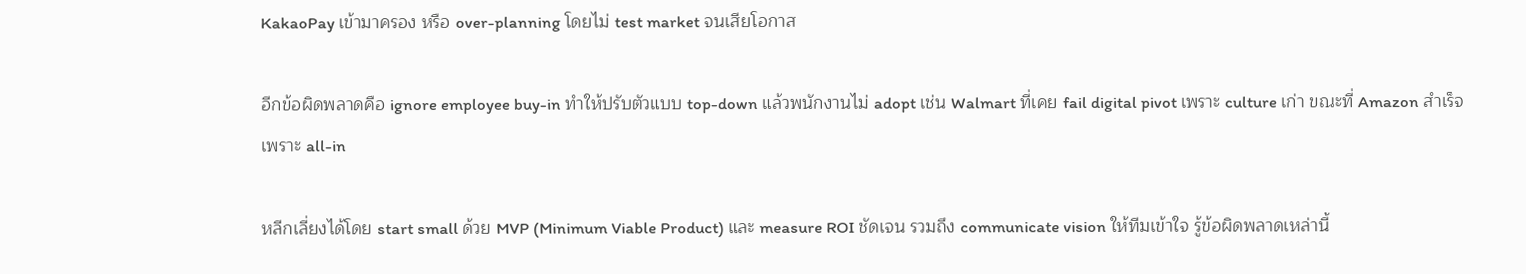KakaoPay เข้ามาครอง หรือ over-planning โดยไม่ test market จนเสียโอกาส

อีกข้อผิดพลาดคือ ignore employee buy-in ทำให้ปรับตัวแบบ top-down แล้วพนักงานไม่ adopt เช่น Walmart ที่เคย fail digital pivot เพราะ culture เก่า ขณะที่ Amazon สำเร็จเพราะ all-in

หลีกเลี่ยงได้โดย start small ด้วย MVP (Minimum Viable Product) และ measure ROI ชัดเจน รวมถึง communicate vision ให้ทีมเข้าใจ รู้ข้อผิดพลาดเหล่านี้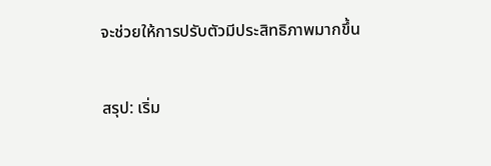จะช่วยให้การปรับตัวมีประสิทธิภาพมากขึ้น

สรุป: เริ่ม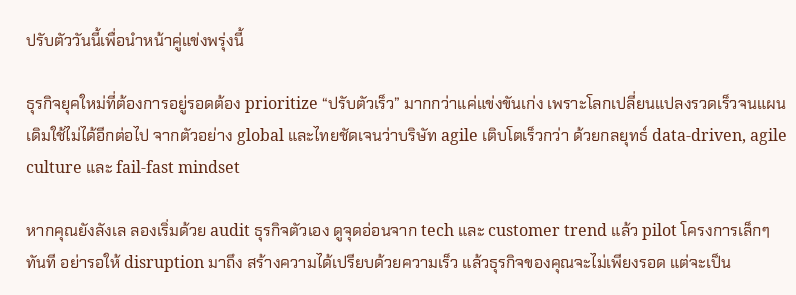ปรับตัววันนี้เพื่อนำหน้าคู่แข่งพรุ่งนี้

ธุรกิจยุคใหม่ที่ต้องการอยู่รอดต้อง prioritize “ปรับตัวเร็ว” มากกว่าแค่แข่งขันเก่ง เพราะโลกเปลี่ยนแปลงรวดเร็วจนแผนเดิมใช้ไม่ได้อีกต่อไป จากตัวอย่าง global และไทยชัดเจนว่าบริษัท agile เติบโตเร็วกว่า ด้วยกลยุทธ์ data-driven, agile culture และ fail-fast mindset

หากคุณยังลังเล ลองเริ่มด้วย audit ธุรกิจตัวเอง ดูจุดอ่อนจาก tech และ customer trend แล้ว pilot โครงการเล็กๆ ทันที อย่ารอให้ disruption มาถึง สร้างความได้เปรียบด้วยความเร็ว แล้วธุรกิจของคุณจะไม่เพียงรอด แต่จะเป็น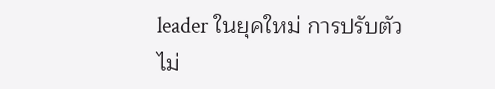leader ในยุคใหม่ การปรับตัวไม่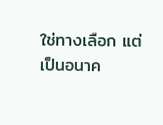ใช่ทางเลือก แต่เป็นอนาค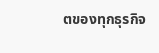ตของทุกธุรกิจ